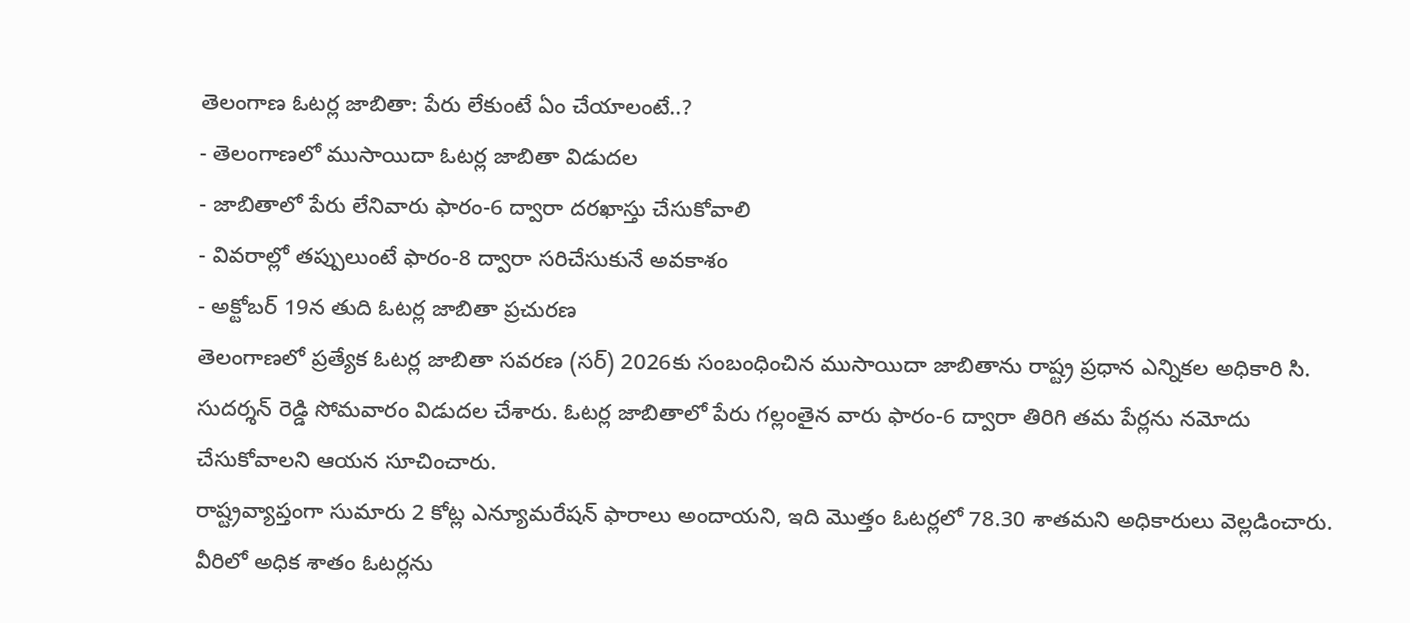తెలంగాణ ఓటర్ల జాబితా: పేరు లేకుంటే ఏం చేయాలంటే..?
- తెలంగాణలో ముసాయిదా ఓటర్ల జాబితా విడుదల
- జాబితాలో పేరు లేనివారు ఫారం-6 ద్వారా దరఖాస్తు చేసుకోవాలి
- వివరాల్లో తప్పులుంటే ఫారం-8 ద్వారా సరిచేసుకునే అవకాశం
- అక్టోబర్ 19న తుది ఓటర్ల జాబితా ప్రచురణ
తెలంగాణలో ప్రత్యేక ఓటర్ల జాబితా సవరణ (సర్) 2026కు సంబంధించిన ముసాయిదా జాబితాను రాష్ట్ర ప్రధాన ఎన్నికల అధికారి సి. సుదర్శన్ రెడ్డి సోమవారం విడుదల చేశారు. ఓటర్ల జాబితాలో పేరు గల్లంతైన వారు ఫారం-6 ద్వారా తిరిగి తమ పేర్లను నమోదు చేసుకోవాలని ఆయన సూచించారు.
రాష్ట్రవ్యాప్తంగా సుమారు 2 కోట్ల ఎన్యూమరేషన్ ఫారాలు అందాయని, ఇది మొత్తం ఓటర్లలో 78.30 శాతమని అధికారులు వెల్లడించారు. వీరిలో అధిక శాతం ఓటర్లను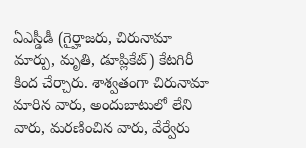ఏఎస్డీడీ (గైర్హాజరు, చిరునామా మార్పు, మృతి, డూప్లికేట్) కేటగిరీ కింద చేర్చారు. శాశ్వతంగా చిరునామా మారిన వారు, అందుబాటులో లేని వారు, మరణించిన వారు, వేర్వేరు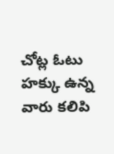చోట్ల ఓటు హక్కు ఉన్న వారు కలిపి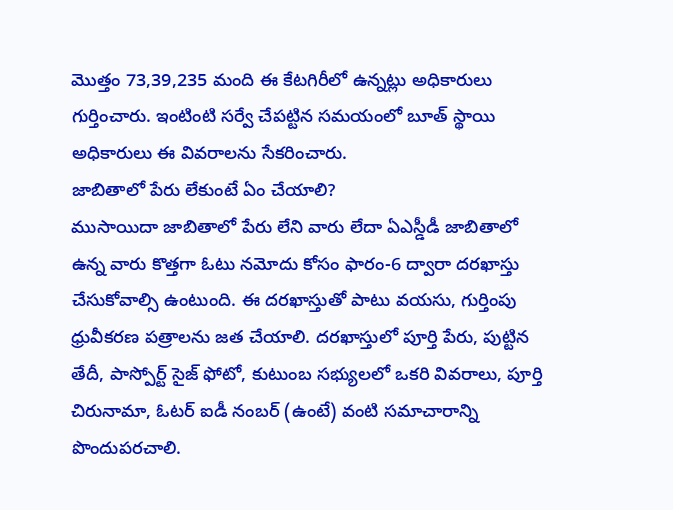మొత్తం 73,39,235 మంది ఈ కేటగిరీలో ఉన్నట్లు అధికారులు గుర్తించారు. ఇంటింటి సర్వే చేపట్టిన సమయంలో బూత్ స్థాయి అధికారులు ఈ వివరాలను సేకరించారు.
జాబితాలో పేరు లేకుంటే ఏం చేయాలి?
ముసాయిదా జాబితాలో పేరు లేని వారు లేదా ఏఎస్డీడీ జాబితాలో ఉన్న వారు కొత్తగా ఓటు నమోదు కోసం ఫారం-6 ద్వారా దరఖాస్తు చేసుకోవాల్సి ఉంటుంది. ఈ దరఖాస్తుతో పాటు వయసు, గుర్తింపు ధ్రువీకరణ పత్రాలను జత చేయాలి. దరఖాస్తులో పూర్తి పేరు, పుట్టిన తేదీ, పాస్పోర్ట్ సైజ్ ఫోటో, కుటుంబ సభ్యులలో ఒకరి వివరాలు, పూర్తి చిరునామా, ఓటర్ ఐడీ నంబర్ (ఉంటే) వంటి సమాచారాన్ని పొందుపరచాలి.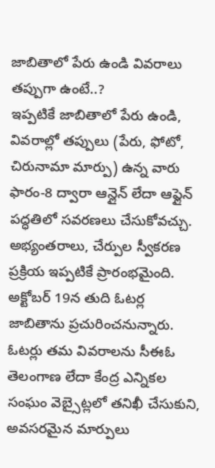జాబితాలో పేరు ఉండి వివరాలు తప్పుగా ఉంటే..?
ఇప్పటికే జాబితాలో పేరు ఉండి, వివరాల్లో తప్పులు (పేరు, ఫోటో, చిరునామా మార్పు) ఉన్న వారు ఫారం-8 ద్వారా ఆన్లైన్ లేదా ఆఫ్లైన్ పద్ధతిలో సవరణలు చేసుకోవచ్చు. అభ్యంతరాలు, చేర్పుల స్వీకరణ ప్రక్రియ ఇప్పటికే ప్రారంభమైంది. అక్టోబర్ 19న తుది ఓటర్ల జాబితాను ప్రచురించనున్నారు. ఓటర్లు తమ వివరాలను సీఈఓ తెలంగాణ లేదా కేంద్ర ఎన్నికల సంఘం వెబ్సైట్లలో తనిఖీ చేసుకుని, అవసరమైన మార్పులు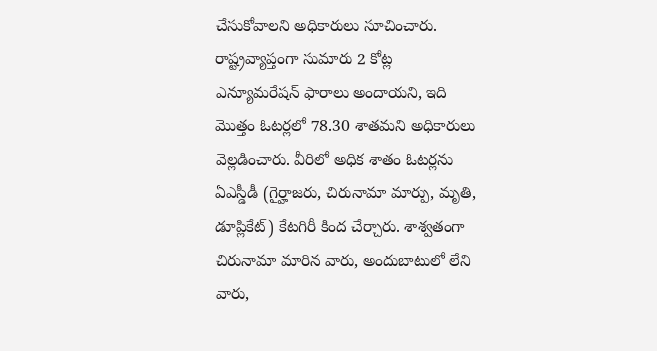చేసుకోవాలని అధికారులు సూచించారు.
రాష్ట్రవ్యాప్తంగా సుమారు 2 కోట్ల ఎన్యూమరేషన్ ఫారాలు అందాయని, ఇది మొత్తం ఓటర్లలో 78.30 శాతమని అధికారులు వెల్లడించారు. వీరిలో అధిక శాతం ఓటర్లను ఏఎస్డీడీ (గైర్హాజరు, చిరునామా మార్పు, మృతి, డూప్లికేట్) కేటగిరీ కింద చేర్చారు. శాశ్వతంగా చిరునామా మారిన వారు, అందుబాటులో లేని వారు,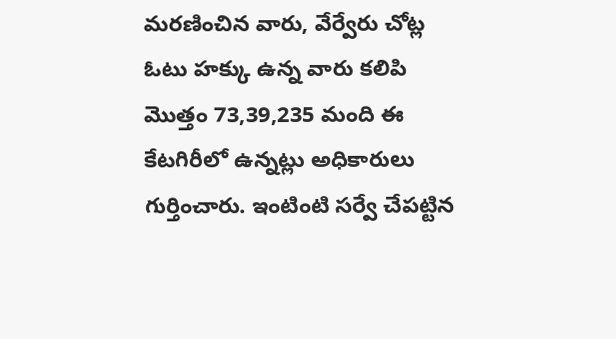మరణించిన వారు, వేర్వేరు చోట్ల ఓటు హక్కు ఉన్న వారు కలిపి మొత్తం 73,39,235 మంది ఈ కేటగిరీలో ఉన్నట్లు అధికారులు గుర్తించారు. ఇంటింటి సర్వే చేపట్టిన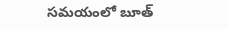సమయంలో బూత్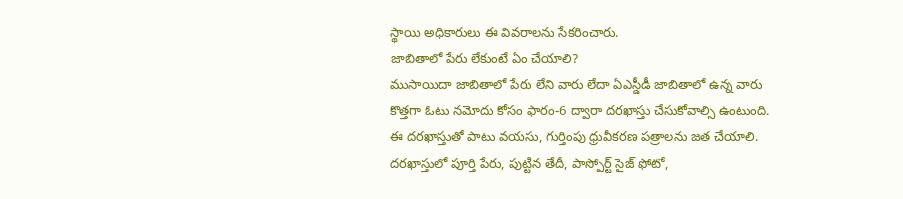స్థాయి అధికారులు ఈ వివరాలను సేకరించారు.
జాబితాలో పేరు లేకుంటే ఏం చేయాలి?
ముసాయిదా జాబితాలో పేరు లేని వారు లేదా ఏఎస్డీడీ జాబితాలో ఉన్న వారు కొత్తగా ఓటు నమోదు కోసం ఫారం-6 ద్వారా దరఖాస్తు చేసుకోవాల్సి ఉంటుంది. ఈ దరఖాస్తుతో పాటు వయసు, గుర్తింపు ధ్రువీకరణ పత్రాలను జత చేయాలి. దరఖాస్తులో పూర్తి పేరు, పుట్టిన తేదీ, పాస్పోర్ట్ సైజ్ ఫోటో,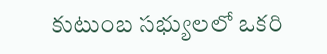కుటుంబ సభ్యులలో ఒకరి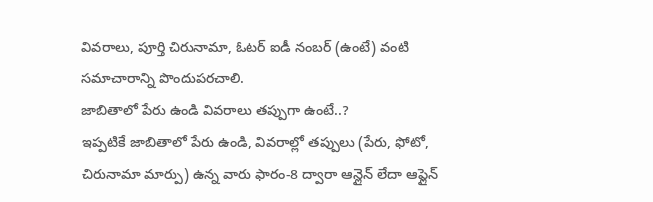వివరాలు, పూర్తి చిరునామా, ఓటర్ ఐడీ నంబర్ (ఉంటే) వంటి సమాచారాన్ని పొందుపరచాలి.
జాబితాలో పేరు ఉండి వివరాలు తప్పుగా ఉంటే..?
ఇప్పటికే జాబితాలో పేరు ఉండి, వివరాల్లో తప్పులు (పేరు, ఫోటో, చిరునామా మార్పు) ఉన్న వారు ఫారం-8 ద్వారా ఆన్లైన్ లేదా ఆఫ్లైన్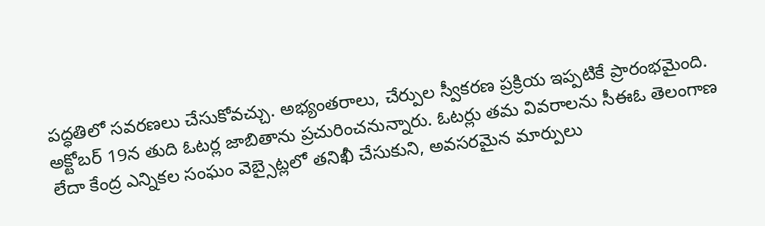పద్ధతిలో సవరణలు చేసుకోవచ్చు. అభ్యంతరాలు, చేర్పుల స్వీకరణ ప్రక్రియ ఇప్పటికే ప్రారంభమైంది. అక్టోబర్ 19న తుది ఓటర్ల జాబితాను ప్రచురించనున్నారు. ఓటర్లు తమ వివరాలను సీఈఓ తెలంగాణ లేదా కేంద్ర ఎన్నికల సంఘం వెబ్సైట్లలో తనిఖీ చేసుకుని, అవసరమైన మార్పులు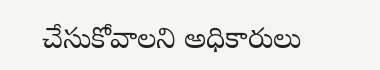చేసుకోవాలని అధికారులు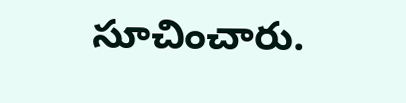సూచించారు.